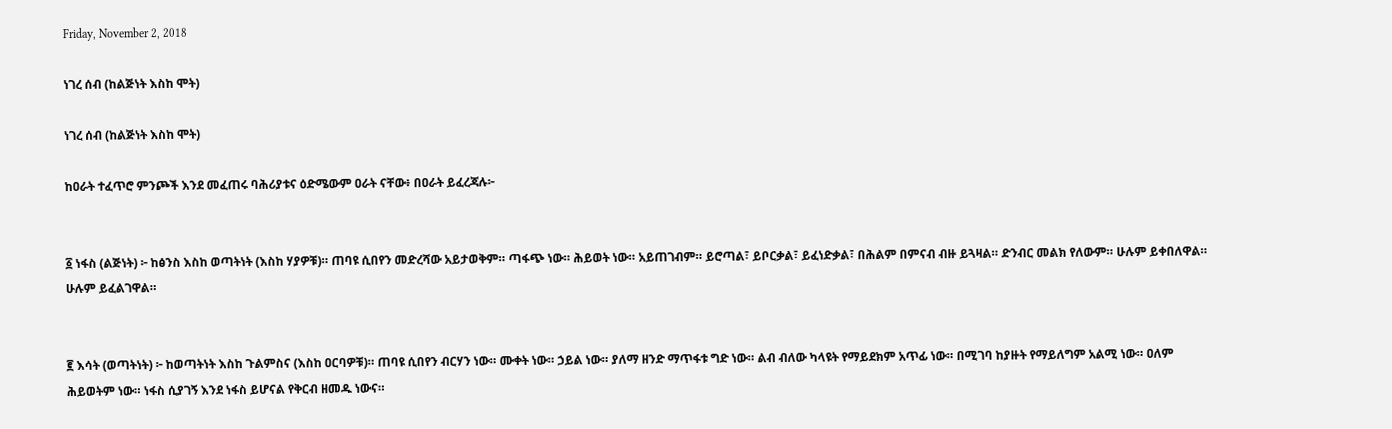Friday, November 2, 2018

ነገረ ሰብ (ከልጅነት እስከ ሞት)

ነገረ ሰብ (ከልጅነት እስከ ሞት)

ከዐራት ተፈጥሮ ምንጮች እንደ መፈጠሩ ባሕሪያቱና ዕድሜውም ዐራት ናቸው፥ በዐራት ይፈረጃሉ፦


፩ ነፋስ (ልጅነት) ፦ ከፅንስ እስከ ወጣትነት (እስከ ሃያዎቹ)። ጠባዩ ሲበየን መድረሻው አይታወቅም። ጣፋጭ ነው። ሕይወት ነው። አይጠገብም። ይሮጣል፣ ይቦርቃል፣ ይፈነድቃል፣ በሕልም በምናብ ብዙ ይጓዛል። ድንብር መልክ የለውም። ሁሉም ይቀበለዋል። ሁሉም ይፈልገዋል።


፪ እሳት (ወጣትነት) ፦ ከወጣትነት እስከ ጉልምስና (እስከ ዐርባዎቹ)። ጠባዩ ሲበየን ብርሃን ነው። ሙቀት ነው። ኃይል ነው። ያለማ ዘንድ ማጥፋቱ ግድ ነው። ልብ ብለው ካላዩት የማይደክም አጥፊ ነው። በሚገባ ከያዙት የማይለግም አልሚ ነው። ዐለም ሕይወትም ነው። ነፋስ ሲያገኝ እንደ ነፋስ ይሆናል የቅርብ ዘመዱ ነውና።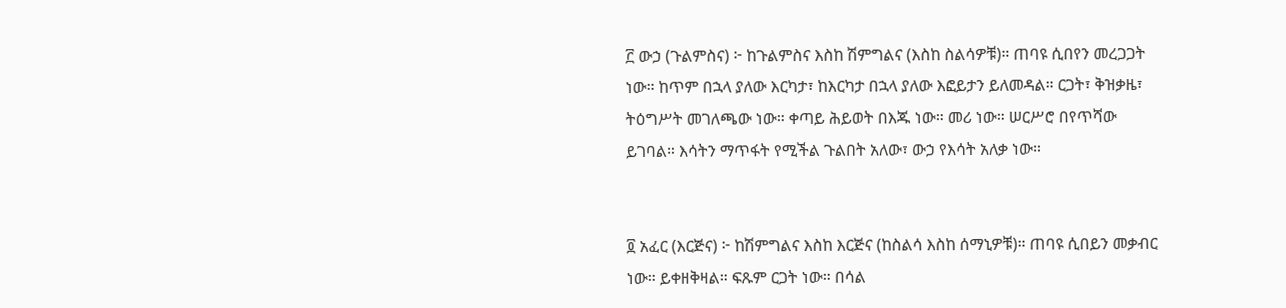፫ ውኃ (ጉልምስና) ፦ ከጉልምስና እስከ ሽምግልና (እስከ ስልሳዎቹ)። ጠባዩ ሲበየን መረጋጋት ነው። ከጥም በኋላ ያለው እርካታ፣ ከእርካታ በኋላ ያለው እፎይታን ይለመዳል። ርጋት፣ ቅዝቃዜ፣ ትዕግሥት መገለጫው ነው። ቀጣይ ሕይወት በእጁ ነው። መሪ ነው። ሠርሥሮ በየጥሻው ይገባል። እሳትን ማጥፋት የሚችል ጉልበት አለው፣ ውኃ የእሳት አለቃ ነው።


፬ አፈር (እርጅና) ፦ ከሽምግልና እስከ እርጅና (ከስልሳ እስከ ሰማኒዎቹ)። ጠባዩ ሲበይን መቃብር ነው። ይቀዘቅዛል። ፍጹም ርጋት ነው። በሳል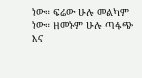ነው። ፍሬው ሁሉ መልካም ነው። ዘመኑም ሁሉ ጣፋጭ እና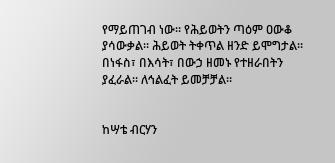የማይጠገብ ነው። የሕይወትን ጣዕም ዐውቆ ያሳውቃል። ሕይወት ትቀጥል ዘንድ ይሞግታል። በነፋስ፣ በእሳት፣ በውኃ ዘመኑ የተዘራበትን ያፈራል። ለኅልፈት ይመቻቻል።


ከሣቴ ብርሃን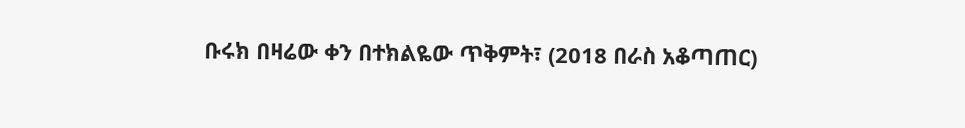ቡሩክ በዛሬው ቀን በተክልዬው ጥቅምት፣ (2018 በራስ አቆጣጠር)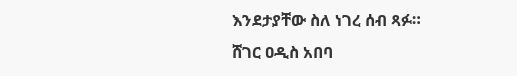እንደታያቸው ስለ ነገረ ሰብ ጻፉ።
ሸገር ዐዲስ አበባ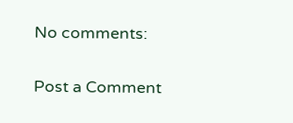No comments:

Post a Comment